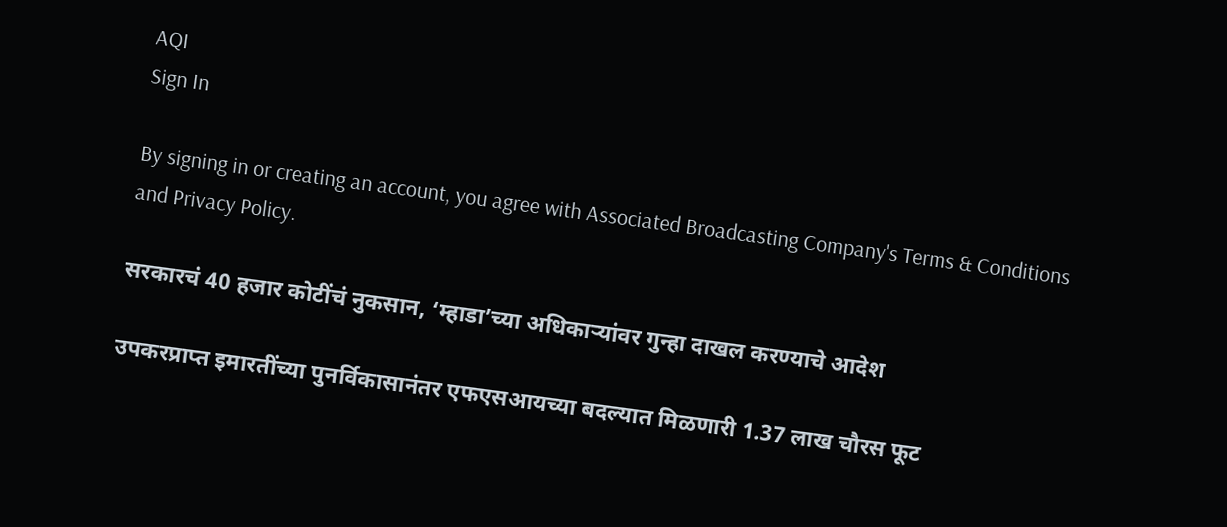AQI
Sign In

By signing in or creating an account, you agree with Associated Broadcasting Company's Terms & Conditions and Privacy Policy.

सरकारचं 40 हजार कोटींचं नुकसान, ‘म्हाडा’च्या अधिकाऱ्यांवर गुन्हा दाखल करण्याचे आदेश

उपकरप्राप्त इमारतींच्या पुनर्विकासानंतर एफएसआयच्या बदल्यात मिळणारी 1.37 लाख चौरस फूट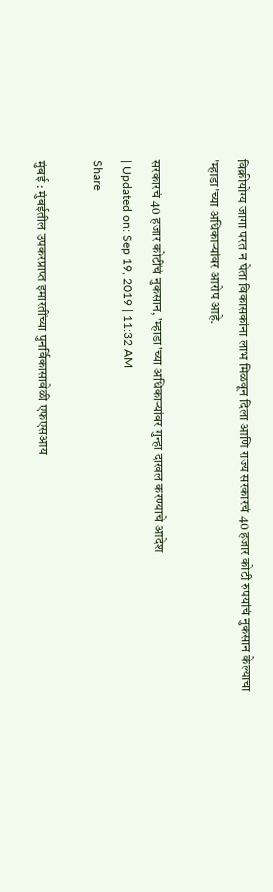विक्रीयोग्य जागा परत न घेता विकासकांना लाभ मिळवून दिला आणि राज्य सरकारचं 40 हजार कोटी रुपयांचं नुकसान केल्याचा 'म्हाडा'च्या अधिकाऱ्यांवर आरोप आहे.

सरकारचं 40 हजार कोटींचं नुकसान, 'म्हाडा'च्या अधिकाऱ्यांवर गुन्हा दाखल करण्याचे आदेश
| Updated on: Sep 19, 2019 | 11:32 AM
Share

मुंबई : मुंबईतील उपकरप्राप्त इमारतींच्या पुनर्विकासावेळी एफएसआय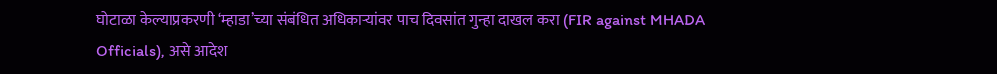घोटाळा केल्याप्रकरणी ‘म्हाडा’च्या संबंधित अधिकाऱ्यांवर पाच दिवसांत गुन्हा दाखल करा (FIR against MHADA Officials), असे आदेश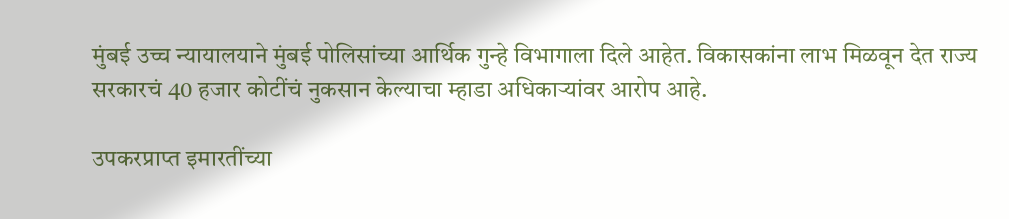मुंबई उच्च न्यायालयाने मुंबई पोलिसांच्या आर्थिक गुन्हे विभागाला दिले आहेत. विकासकांना लाभ मिळवून देत राज्य सरकारचं 40 हजार कोटींचं नुकसान केल्याचा म्हाडा अधिकाऱ्यांवर आरोप आहे.

उपकरप्राप्त इमारतींच्या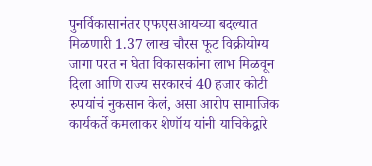पुनर्विकासानंतर एफएसआयच्या बदल्यात मिळणारी 1.37 लाख चौरस फूट विक्रीयोग्य जागा परत न घेता विकासकांना लाभ मिळवून दिला आणि राज्य सरकारचं 40 हजार कोटी रुपयांचं नुकसान केलं, असा आरोप सामाजिक कार्यकर्ते कमलाकर शेणॉय यांनी याचिकेद्वारे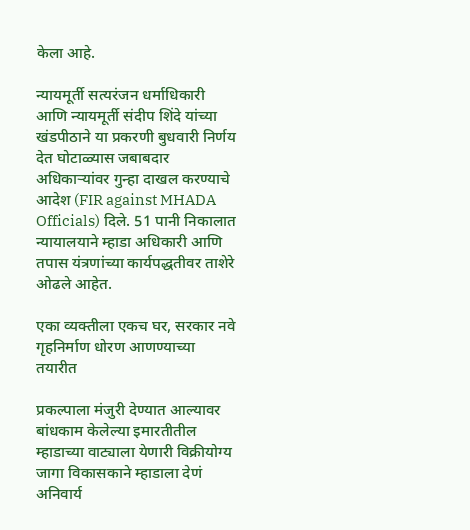केला आहे.

न्यायमूर्ती सत्यरंजन धर्माधिकारी आणि न्यायमूर्ती संदीप शिंदे यांच्या खंडपीठाने या प्रकरणी बुधवारी निर्णय देत घोटाळ्यास जबाबदार अधिकाऱ्यांवर गुन्हा दाखल करण्याचे आदेश (FIR against MHADA Officials) दिले. 51 पानी निकालात न्यायालयाने म्हाडा अधिकारी आणि तपास यंत्रणांच्या कार्यपद्धतीवर ताशेरे ओढले आहेत.

एका व्यक्तीला एकच घर, सरकार नवे गृहनिर्माण धोरण आणण्याच्या तयारीत

प्रकल्पाला मंजुरी देण्यात आल्यावर बांधकाम केलेल्या इमारतीतील म्हाडाच्या वाट्याला येणारी विक्रीयोग्य जागा विकासकाने म्हाडाला देणं अनिवार्य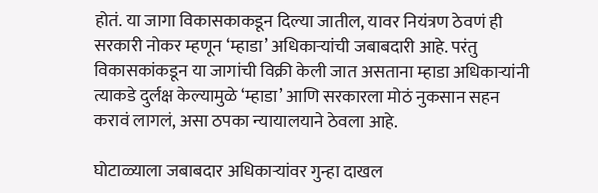होतं. या जागा विकासकाकडून दिल्या जातील, यावर नियंत्रण ठेवणं ही सरकारी नोकर म्हणून ‘म्हाडा’ अधिकाऱ्यांची जबाबदारी आहे. परंतु विकासकांकडून या जागांची विक्री केली जात असताना म्हाडा अधिकाऱ्यांनी त्याकडे दुर्लक्ष केल्यामुळे ‘म्हाडा’ आणि सरकारला मोठं नुकसान सहन करावं लागलं, असा ठपका न्यायालयाने ठेवला आहे.

घोटाळ्याला जबाबदार अधिकाऱ्यांवर गुन्हा दाखल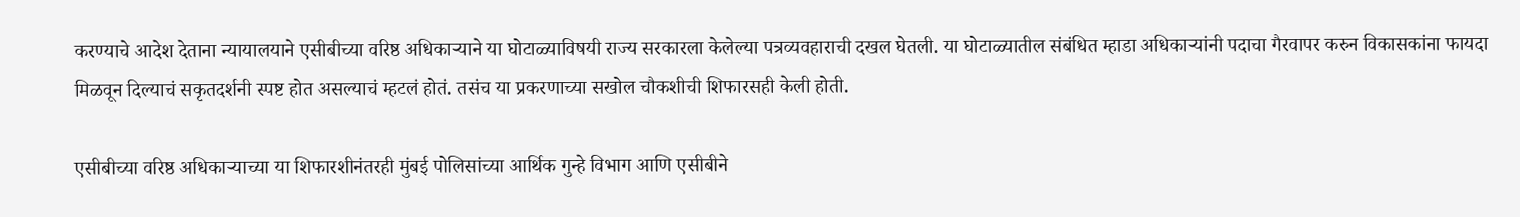करण्याचे आदेश देताना न्यायालयाने एसीबीच्या वरिष्ठ अधिकाऱ्याने या घोटाळ्याविषयी राज्य सरकारला केलेल्या पत्रव्यवहाराची दखल घेतली. या घोटाळ्यातील संबंधित म्हाडा अधिकाऱ्यांनी पदाचा गैरवापर करुन विकासकांना फायदा मिळवून दिल्याचं सकृतदर्शनी स्पष्ट होत असल्याचं म्हटलं होतं. तसंच या प्रकरणाच्या सखोल चौकशीची शिफारसही केली होती.

एसीबीच्या वरिष्ठ अधिकाऱ्याच्या या शिफारशीनंतरही मुंबई पोलिसांच्या आर्थिक गुन्हे विभाग आणि एसीबीने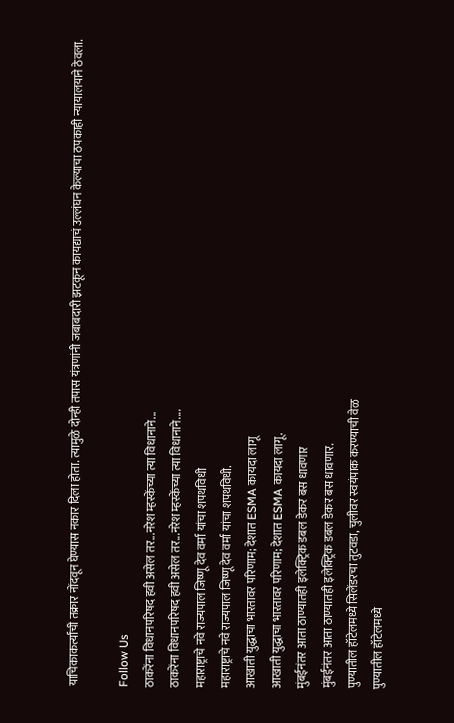याचिकाकर्त्यांची तक्रार नोंदवून घेण्यास नकार दिला होता. त्यामुळे दोन्ही तपास यंत्रणांनी जबाबदारी झटकून कायद्याचं उल्लंघन केल्याचा ठपकाही न्यायालयाने ठेवला.

Follow Us
ठाकरेंना विधानपरिषद हवी असेल तर...नरेश म्हस्केंच्या त्या विधानाने...
ठाकरेंना विधानपरिषद हवी असेल तर...नरेश म्हस्केंच्या त्या विधानाने....
महाराष्ट्राचे नवे राज्यपाल जिष्णू देव वर्मा यांचा शपथविधी
महाराष्ट्राचे नवे राज्यपाल जिष्णू देव वर्मा यांचा शपथविधी.
आखाती युद्धाचा भारतावर परिणाम; देशात ESMA कायदा लागू
आखाती युद्धाचा भारतावर परिणाम; देशात ESMA कायदा लागू.
मुंबईनंतर आता ठाण्यातही इलेक्ट्रिक डबल डेकर बस धावणार
मुंबईनंतर आता ठाण्यातही इलेक्ट्रिक डबल डेकर बस धावणार.
पुण्यातील हॉटेलमध्ये सिलेंडरचा तुटवडा, चुलीवर स्वयंपाक करण्याची वेळ
पुण्यातील हॉटेलमध्ये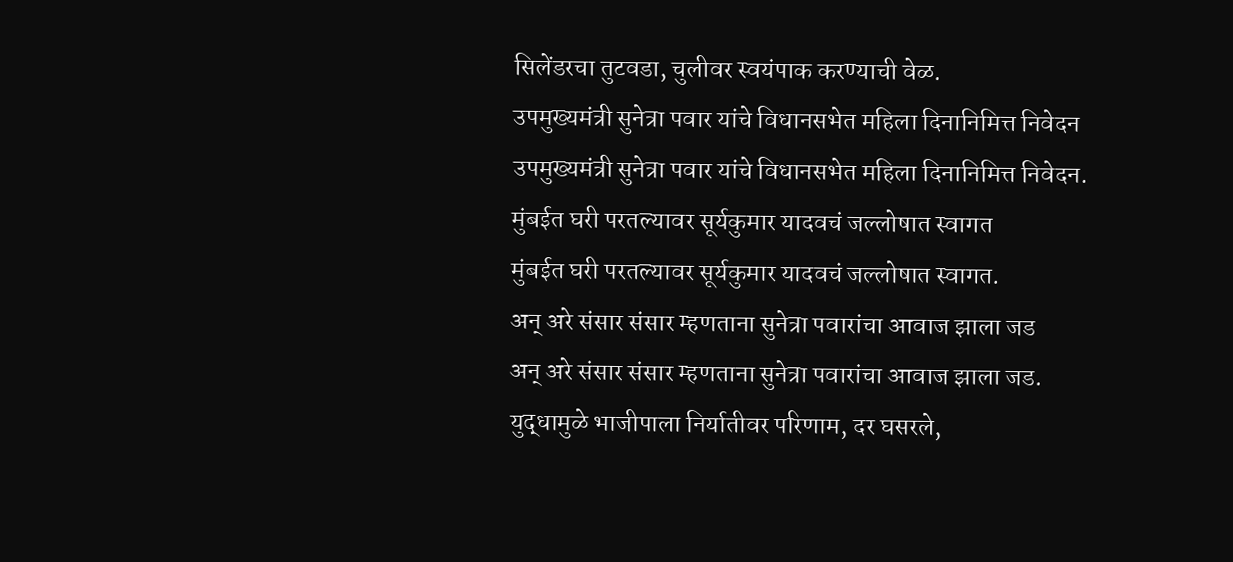सिलेंडरचा तुटवडा, चुलीवर स्वयंपाक करण्याची वेळ.
उपमुख्यमंत्री सुनेत्रा पवार यांचे विधानसभेत महिला दिनानिमित्त निवेदन
उपमुख्यमंत्री सुनेत्रा पवार यांचे विधानसभेत महिला दिनानिमित्त निवेदन.
मुंबईत घरी परतल्यावर सूर्यकुमार यादवचं जल्लोषात स्वागत
मुंबईत घरी परतल्यावर सूर्यकुमार यादवचं जल्लोषात स्वागत.
अन् अरे संसार संसार म्हणताना सुनेत्रा पवारांचा आवाज झाला जड
अन् अरे संसार संसार म्हणताना सुनेत्रा पवारांचा आवाज झाला जड.
युद्धामुळे भाजीपाला निर्यातीवर परिणाम, दर घसरले,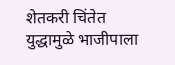शेतकरी चिंतेत
युद्धामुळे भाजीपाला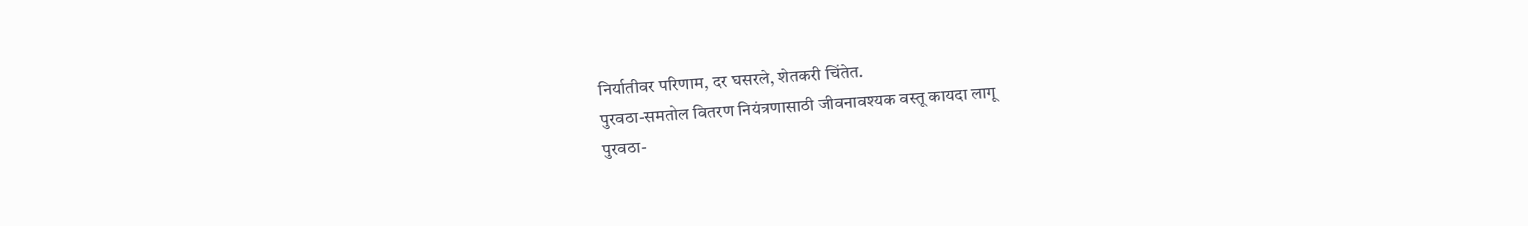निर्यातीवर परिणाम, दर घसरले, शेतकरी चिंतेत.
पुरवठा-समतोल वितरण नियंत्रणासाठी जीवनावश्यक वस्तू कायदा लागू
पुरवठा-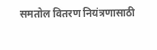समतोल वितरण नियंत्रणासाठी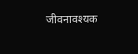जीवनावश्यक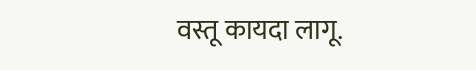वस्तू कायदा लागू.